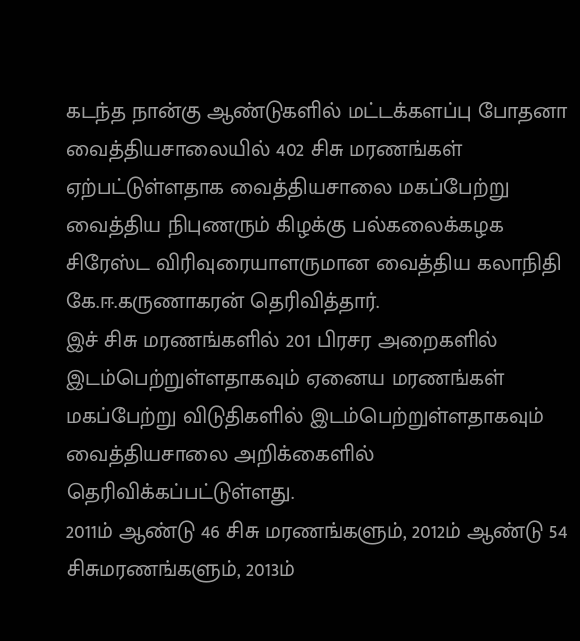கடந்த நான்கு ஆண்டுகளில் மட்டக்களப்பு போதனா வைத்தியசாலையில் 402 சிசு மரணங்கள் ஏற்பட்டுள்ளதாக வைத்தியசாலை மகப்பேற்று வைத்திய நிபுணரும் கிழக்கு பல்கலைக்கழக சிரேஸ்ட விரிவுரையாளருமான வைத்திய கலாநிதி கே.ஈ.கருணாகரன் தெரிவித்தார்.
இச் சிசு மரணங்களில் 201 பிரசர அறைகளில் இடம்பெற்றுள்ளதாகவும் ஏனைய மரணங்கள் மகப்பேற்று விடுதிகளில் இடம்பெற்றுள்ளதாகவும் வைத்தியசாலை அறிக்கைளில் தெரிவிக்கப்பட்டுள்ளது.
2011ம் ஆண்டு 46 சிசு மரணங்களும், 2012ம் ஆண்டு 54 சிசுமரணங்களும், 2013ம்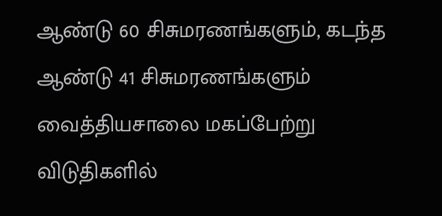ஆண்டு 60 சிசுமரணங்களும், கடந்த ஆண்டு 41 சிசுமரணங்களும் வைத்தியசாலை மகப்பேற்று விடுதிகளில்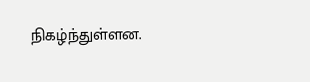நிகழ்ந்துள்ளன.